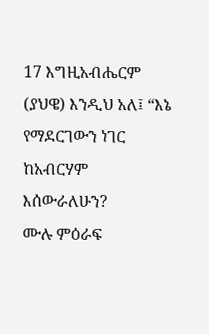17 እግዚአብሔርም (ያህዌ) እንዲህ አለ፤ “እኔ የማደርገውን ነገር ከአብርሃም እሰውራለሁን?
ሙሉ ምዕራፍ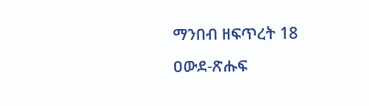ማንበብ ዘፍጥረት 18
ዐውደ-ጽሑፍ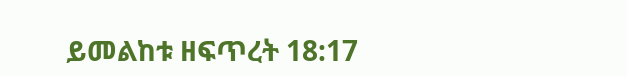ይመልከቱ ዘፍጥረት 18:17